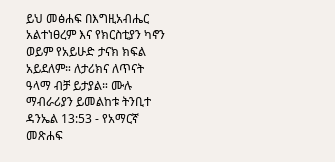ይህ መፅሐፍ በእግዚአብሔር አልተነፀረም እና የክርስቲያን ካኖን ወይም የአይሁድ ታናክ ክፍል አይደለም። ለታሪክና ለጥናት ዓላማ ብቻ ይታያል። ሙሉ ማብራሪያን ይመልከቱ ትንቢተ ዳንኤል 13:53 - የአማርኛ መጽሐፍ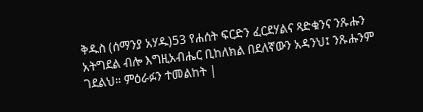ቅዱስ (ሰማንያ አሃዱ)53 የሐሰት ፍርድን ፈርደሃልና ጻድቁንና ንጹሑን አትግደል ብሎ እግዚአብሔር ቢከለክል በደለኛውን አዳንህ፤ ንጹሑንም ገደልህ። ምዕራፉን ተመልከት |